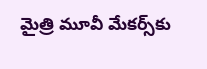మైత్రి మూవీ మేకర్స్‌కు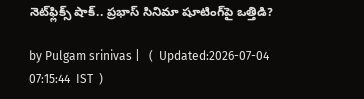నెట్‌ఫ్లిక్స్ షాక్.. ప్రభాస్ సినిమా షూటింగ్‌పై ఒత్తిడి?

by Pulgam srinivas |   (  Updated:2026-07-04 07:15:44  IST  )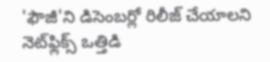'ఫౌజీ'ని డిసెంబర్లో రిలీజ్‌ చేయాలని నెట్‌ఫ్లిక్స్ ఒత్తిడి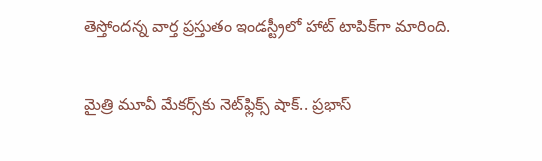తెస్తోందన్న వార్త ప్రస్తుతం ఇండస్ట్రీలో హాట్ టాపిక్‌గా మారింది.

మైత్రి మూవీ మేకర్స్‌కు నెట్‌ఫ్లిక్స్ షాక్.. ప్రభాస్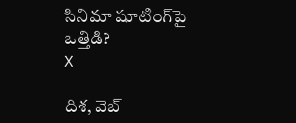సినిమా షూటింగ్‌పై ఒత్తిడి?
X

దిశ, వెబ్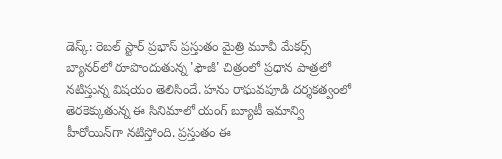డెస్క్: రెబల్ స్టార్ ప్రభాస్ ప్రస్తుతం మైత్రి మూవీ మేకర్స్ బ్యానర్‌లో రూపొందుతున్న 'ఫౌజీ' చిత్రంలో ప్రధాన పాత్రలో నటిస్తున్న విషయం తెలిసిందే. హను రాఘవపూడి దర్శకత్వంలో తెరకెక్కుతున్న ఈ సినిమాలో యంగ్ బ్యూటీ ఇమాన్వి హీరోయిన్‌గా నటిస్తోంది. ప్రస్తుతం ఈ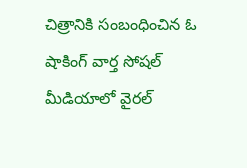చిత్రానికి సంబంధించిన ఓ షాకింగ్ వార్త సోషల్ మీడియాలో వైరల్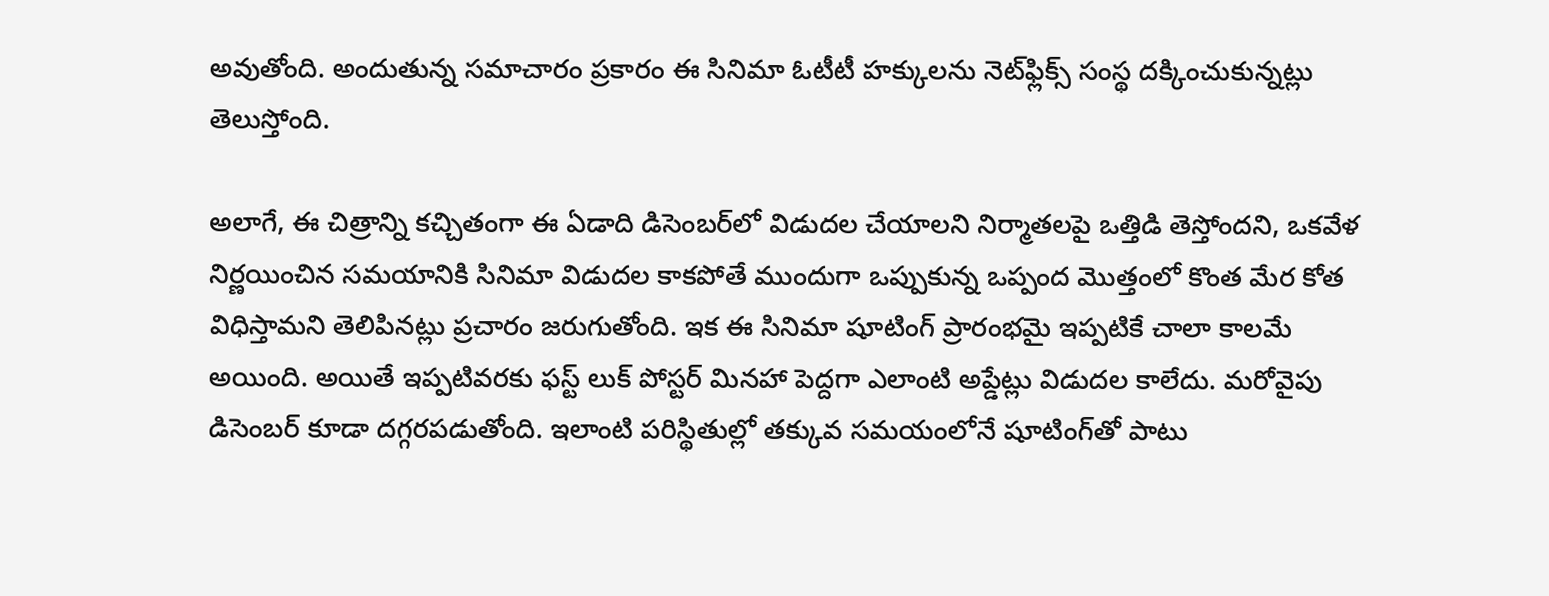అవుతోంది. అందుతున్న సమాచారం ప్రకారం ఈ సినిమా ఓటీటీ హక్కులను నెట్‌ఫ్లిక్స్ సంస్థ దక్కించుకున్నట్లు తెలుస్తోంది.

అలాగే, ఈ చిత్రాన్ని కచ్చితంగా ఈ ఏడాది డిసెంబర్‌లో విడుదల చేయాలని నిర్మాతలపై ఒత్తిడి తెస్తోందని, ఒకవేళ నిర్ణయించిన సమయానికి సినిమా విడుదల కాకపోతే ముందుగా ఒప్పుకున్న ఒప్పంద మొత్తంలో కొంత మేర కోత విధిస్తామని తెలిపినట్లు ప్రచారం జరుగుతోంది. ఇక ఈ సినిమా షూటింగ్ ప్రారంభమై ఇప్పటికే చాలా కాలమే అయింది. అయితే ఇప్పటివరకు ఫస్ట్ లుక్ పోస్టర్ మినహా పెద్దగా ఎలాంటి అప్డేట్లు విడుదల కాలేదు. మరోవైపు డిసెంబర్ కూడా దగ్గరపడుతోంది. ఇలాంటి పరిస్థితుల్లో తక్కువ సమయంలోనే షూటింగ్‌తో పాటు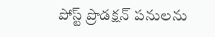పోస్ట్ ప్రొడక్షన్ పనులను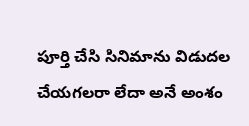పూర్తి చేసి సినిమాను విడుదల చేయగలరా లేదా అనే అంశం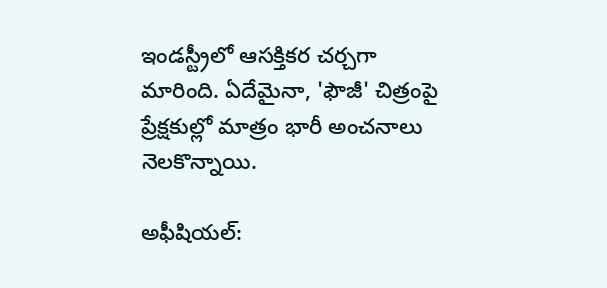ఇండస్ట్రీలో ఆసక్తికర చర్చగా మారింది. ఏదేమైనా, 'ఫౌజీ' చిత్రంపై ప్రేక్షకుల్లో మాత్రం భారీ అంచనాలు నెలకొన్నాయి.

అఫీషియల్: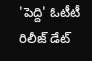'పెద్ది' ఓటీటీ రిలీజ్ డేట్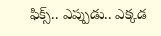ఫిక్స్.. ఎప్పుడు.. ఎక్కడ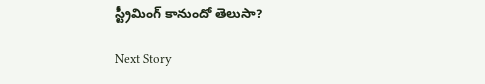స్ట్రీమింగ్ కానుందో తెలుసా?

Next Story